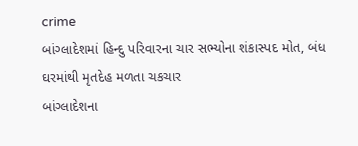crime
બાંગ્લાદેશમાં હિન્દુ પરિવારના ચાર સભ્યોના શંકાસ્પદ મોત, બંધ ઘરમાંથી મૃતદેહ મળતા ચકચાર
બાંગ્લાદેશના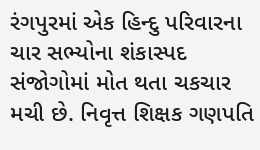રંગપુરમાં એક હિન્દુ પરિવારના ચાર સભ્યોના શંકાસ્પદ સંજોગોમાં મોત થતા ચકચાર મચી છે. નિવૃત્ત શિક્ષક ગણપતિ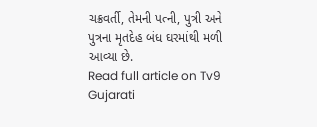ચક્રવર્તી, તેમની પત્ની, પુત્રી અને પુત્રના મૃતદેહ બંધ ઘરમાંથી મળી આવ્યા છે.
Read full article on Tv9 Gujarati